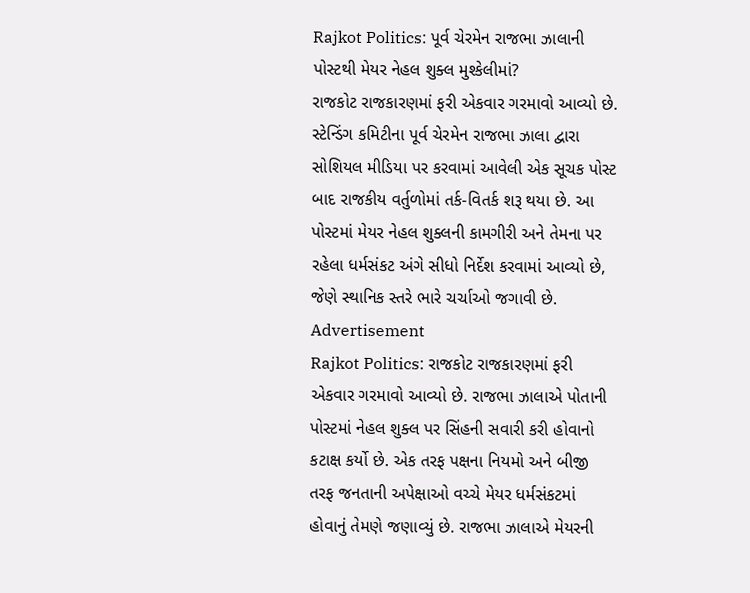Rajkot Politics: પૂર્વ ચેરમેન રાજભા ઝાલાની પોસ્ટથી મેયર નેહલ શુક્લ મુશ્કેલીમાં?
રાજકોટ રાજકારણમાં ફરી એકવાર ગરમાવો આવ્યો છે. સ્ટેન્ડિંગ કમિટીના પૂર્વ ચેરમેન રાજભા ઝાલા દ્વારા સોશિયલ મીડિયા પર કરવામાં આવેલી એક સૂચક પોસ્ટ બાદ રાજકીય વર્તુળોમાં તર્ક-વિતર્ક શરૂ થયા છે. આ પોસ્ટમાં મેયર નેહલ શુક્લની કામગીરી અને તેમના પર રહેલા ધર્મસંકટ અંગે સીધો નિર્દેશ કરવામાં આવ્યો છે, જેણે સ્થાનિક સ્તરે ભારે ચર્ચાઓ જગાવી છે.
Advertisement
Rajkot Politics: રાજકોટ રાજકારણમાં ફરી એકવાર ગરમાવો આવ્યો છે. રાજભા ઝાલાએ પોતાની પોસ્ટમાં નેહલ શુક્લ પર સિંહની સવારી કરી હોવાનો કટાક્ષ કર્યો છે. એક તરફ પક્ષના નિયમો અને બીજી તરફ જનતાની અપેક્ષાઓ વચ્ચે મેયર ધર્મસંકટમાં હોવાનું તેમણે જણાવ્યું છે. રાજભા ઝાલાએ મેયરની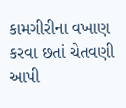કામગીરીના વખાણ કરવા છતાં ચેતવણી આપી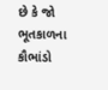છે કે જો ભૂતકાળના કૌભાંડો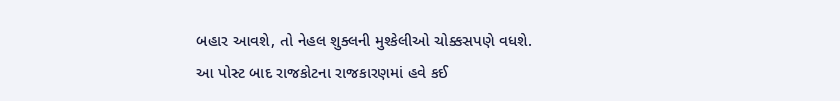બહાર આવશે, તો નેહલ શુક્લની મુશ્કેલીઓ ચોક્કસપણે વધશે. આ પોસ્ટ બાદ રાજકોટના રાજકારણમાં હવે કઈ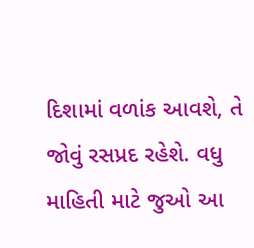દિશામાં વળાંક આવશે, તે જોવું રસપ્રદ રહેશે. વધુ માહિતી માટે જુઓ આ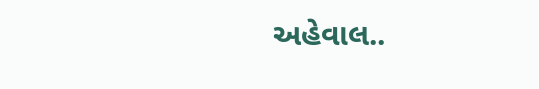અહેવાલ..